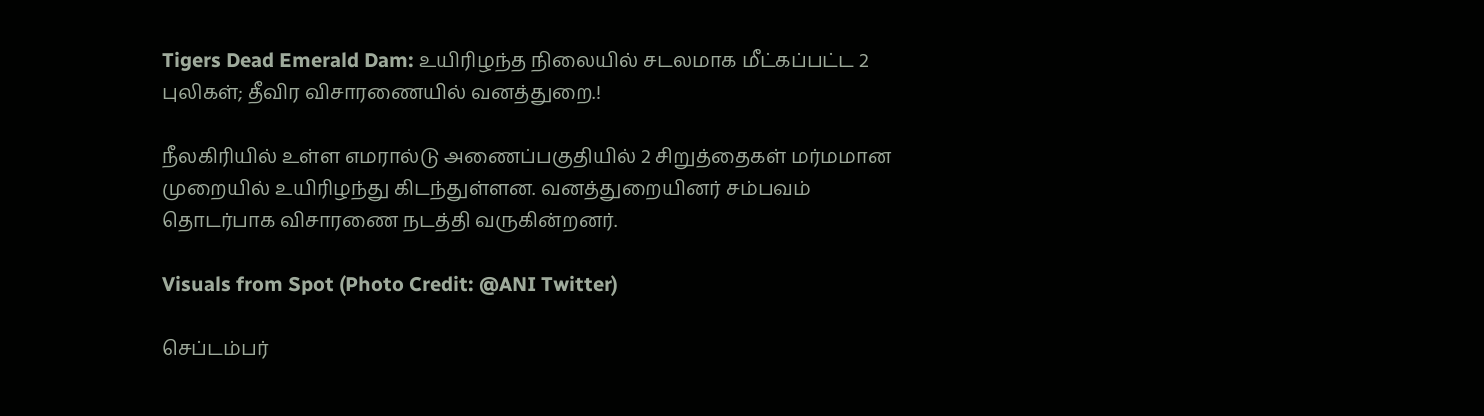Tigers Dead Emerald Dam: உயிரிழந்த நிலையில் சடலமாக மீட்கப்பட்ட 2 புலிகள்; தீவிர விசாரணையில் வனத்துறை.!

நீலகிரியில் உள்ள எமரால்டு அணைப்பகுதியில் 2 சிறுத்தைகள் மர்மமான முறையில் உயிரிழந்து கிடந்துள்ளன. வனத்துறையினர் சம்பவம் தொடர்பாக விசாரணை நடத்தி வருகின்றனர்.

Visuals from Spot (Photo Credit: @ANI Twitter)

செப்டம்பர்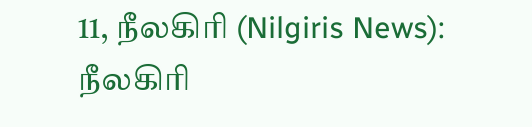11, நீலகிரி (Nilgiris News): நீலகிரி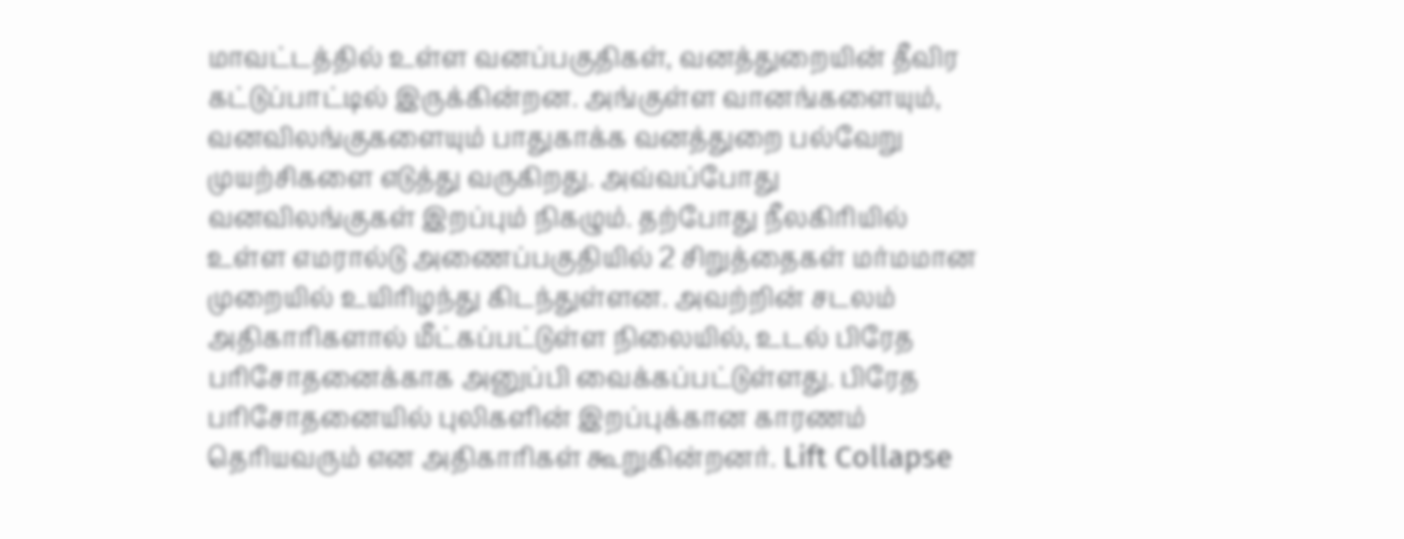மாவட்டத்தில் உள்ள வனப்பகுதிகள், வனத்துறையின் தீவிர கட்டுப்பாட்டில் இருக்கின்றன. அங்குள்ள வானங்களையும், வனவிலங்குகளையும் பாதுகாக்க வனத்துறை பல்வேறு முயற்சிகளை எடுத்து வருகிறது. அவ்வப்போது வனவிலங்குகள் இறப்பும் நிகழும். தற்போது நீலகிரியில் உள்ள எமரால்டு அணைப்பகுதியில் 2 சிறுத்தைகள் மர்மமான முறையில் உயிரிழந்து கிடந்துள்ளன. அவற்றின் சடலம் அதிகாரிகளால் மீட்கப்பட்டுள்ள நிலையில், உடல் பிரேத பரிசோதனைக்காக அனுப்பி வைக்கப்பட்டுள்ளது. பிரேத பரிசோதனையில் புலிகளின் இறப்புக்கான காரணம் தெரியவரும் என அதிகாரிகள் கூறுகின்றனர். Lift Collapse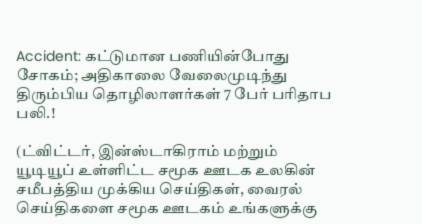Accident: கட்டுமான பணியின்போது சோகம்; அதிகாலை வேலைமுடிந்து திரும்பிய தொழிலாளர்கள் 7 பேர் பரிதாப பலி.!

(ட்விட்டர், இன்ஸ்டாகிராம் மற்றும் யூடியூப் உள்ளிட்ட சமூக ஊடக உலகின் சமீபத்திய முக்கிய செய்திகள், வைரல் செய்திகளை சமூக ஊடகம் உங்களுக்கு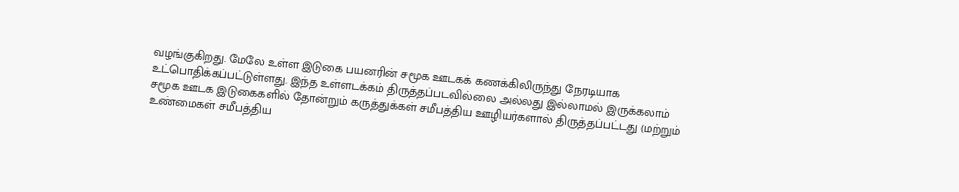வழங்குகிறது. மேலே உள்ள இடுகை பயனரின் சமூக ஊடகக் கணக்கிலிருந்து நேரடியாக உட்பொதிக்கப்பட்டுள்ளது. இந்த உள்ளடக்கம் திருத்தப்படவில்லை அல்லது இல்லாமல் இருக்கலாம் சமூக ஊடக இடுகைகளில் தோன்றும் கருத்துக்கள் சமீபத்திய ஊழியர்களால் திருத்தப்பட்டது (மற்றும் உண்மைகள் சமீபத்திய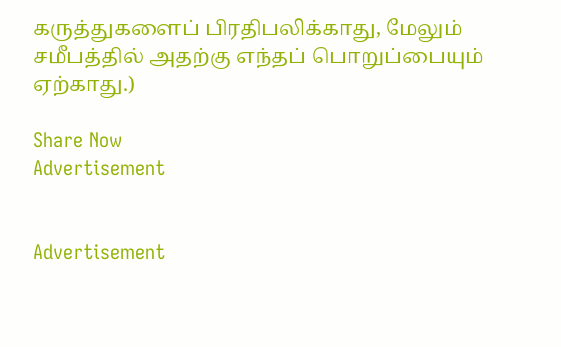கருத்துகளைப் பிரதிபலிக்காது, மேலும் சமீபத்தில் அதற்கு எந்தப் பொறுப்பையும் ஏற்காது.)

Share Now
Advertisement


Advertisement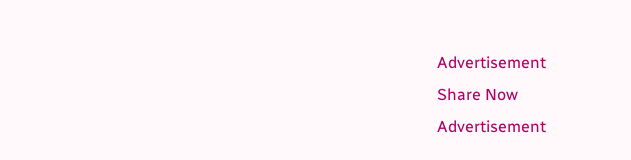Advertisement
Share Now
Advertisement